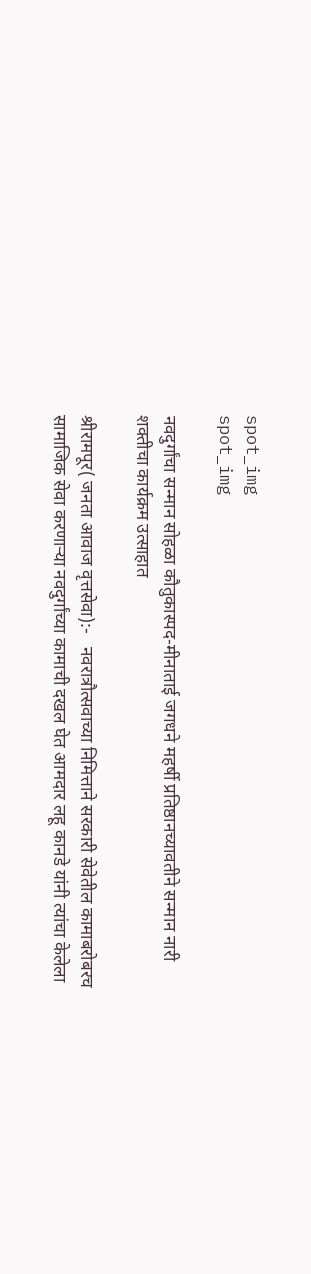spot_img
spot_img

नवदुर्गांचा सन्मान सोहळा कौतुकास्पद-मीनाताई जगधने महर्षी प्रतिष्ठानच्यावतीने सन्मान नारी शक्तीचा कार्यक्रम उत्साहात

श्रीरामपूर( जनता आवाज वृत्तसेवा):-   नवरात्रौत्सवाच्या निमित्ताने सरकारी सेवेतील कामाबरोबरच सामाजिक सेवा करणाऱ्या नवदुर्गांच्या कामाची दखल घेत आमदार लहू कानडे यांनी त्यांचा केलेला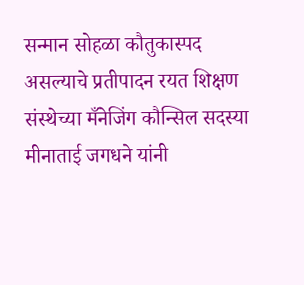सन्मान सोहळा कौतुकास्पद असल्याचे प्रतीपादन रयत शिक्षण संस्थेच्या मँनेजिंग कौन्सिल सदस्या मीनाताई जगधने यांनी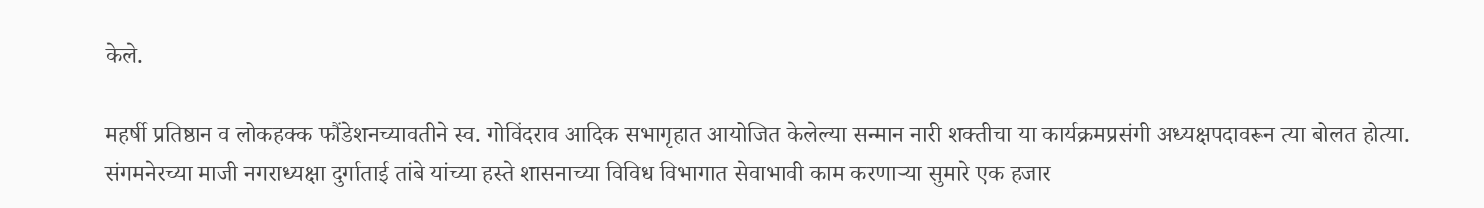केले.

महर्षी प्रतिष्ठान व लोकहक्क फौंडेशनच्यावतीने स्व. गोविंदराव आदिक सभागृहात आयोजित केलेल्या सन्मान नारी शक्तीचा या कार्यक्रमप्रसंगी अध्यक्षपदावरून त्या बोलत होत्या. संगमनेरच्या माजी नगराध्यक्षा दुर्गाताई तांबे यांच्या हस्ते शासनाच्या विविध विभागात सेवाभावी काम करणाऱ्या सुमारे एक हजार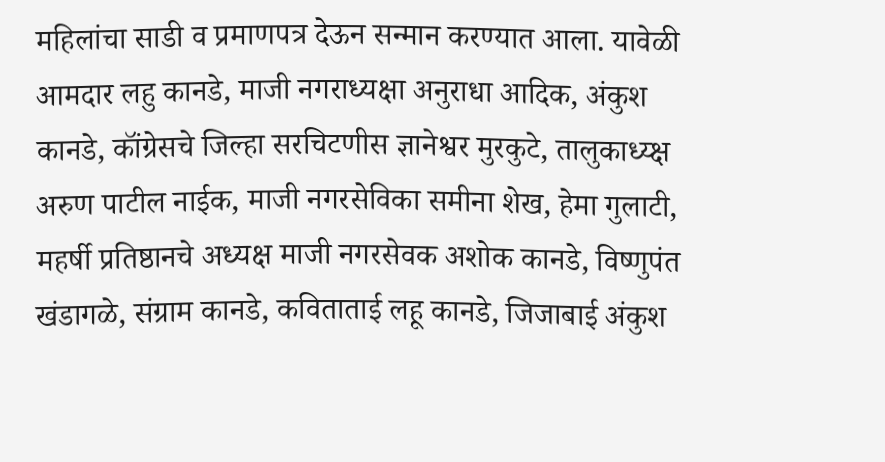महिलांचा साडी व प्रमाणपत्र देऊन सन्मान करण्यात आला. यावेळी आमदार लहु कानडे, माजी नगराध्यक्षा अनुराधा आदिक, अंकुश कानडे, कॉंग्रेसचे जिल्हा सरचिटणीस ज्ञानेश्वर मुरकुटे, तालुकाध्य्क्ष अरुण पाटील नाईक, माजी नगरसेविका समीना शेख, हेमा गुलाटी, महर्षी प्रतिष्ठानचे अध्यक्ष माजी नगरसेवक अशोक कानडे, विष्णुपंत खंडागळे, संग्राम कानडे, कविताताई लहू कानडे, जिजाबाई अंकुश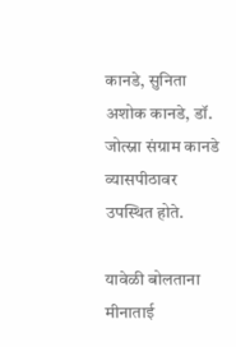कानडे, सुनिता अशोक कानडे, डॉ. जोत्स्ना संग्राम कानडे व्यासपीठावर उपस्थित होते.

यावेळी बोलताना मीनाताई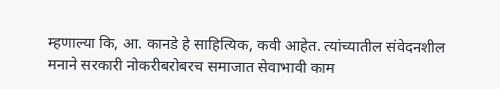म्हणाल्या कि, आ. कानडे हे साहित्यिक, कवी आहेत. त्यांच्यातील संवेदनशील मनाने सरकारी नोकरीबरोबरच समाजात सेवाभावी काम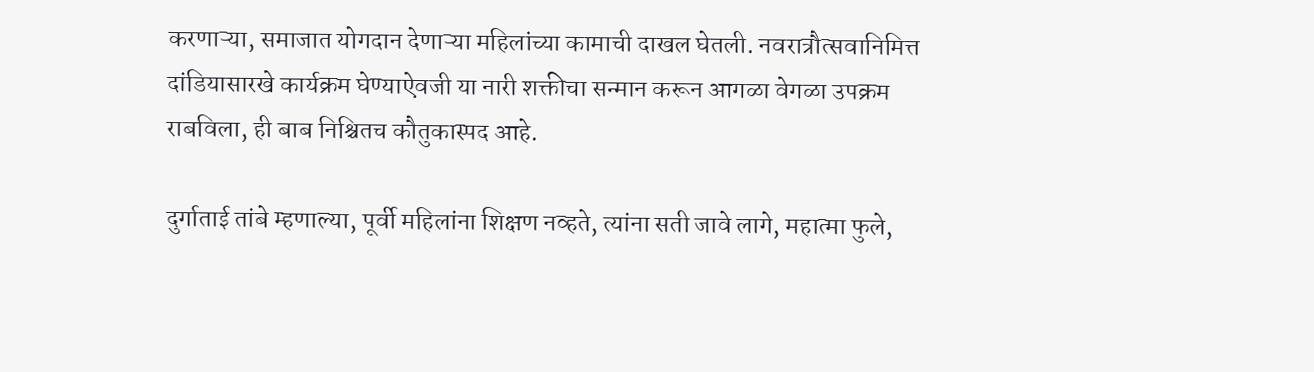करणाऱ्या, समाजात योगदान देणाऱ्या महिलांच्या कामाची दाखल घेतली. नवरात्रौत्सवानिमित्त दांडियासारखे कार्यक्रम घेण्याऐवजी या नारी शक्तीचा सन्मान करून आगळा वेगळा उपक्रम राबविला, ही बाब निश्चितच कौतुकास्पद आहे.

दुर्गाताई तांबे म्हणाल्या, पूर्वी महिलांना शिक्षण नव्हते, त्यांना सती जावे लागे, महात्मा फुले,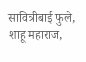सावित्रीबाई फुले, शाहू महाराज,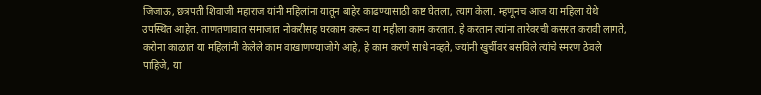जिजाऊ, छत्रपती शिवाजी महाराज यांनी महिलांना यातून बाहेर काढण्यासाठी कष्ट घेतला, त्याग केला. म्हणूनच आज या महिला येथे उपस्थित आहेत. ताणतणावात समाजात नोकरीसह घरकाम करून या महीला काम करतात. हे करतान त्यांना तारेवरची कसरत करावी लागते, करोना काळात या महिलांनी केलेले काम वाखाणण्याजोगे आहे, हे काम करणे साधे नव्हते, ज्यांनी खुर्चीवर बसविले त्यांचे स्मरण ठेवले पाहिजे, या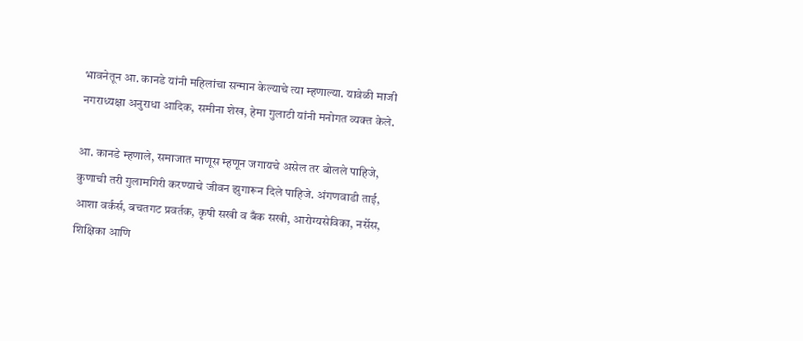भावनेतून आ. कानडे यांनी महिलांचा सन्मान केल्याचे त्या म्हणाल्या. यावेळी माजी नगराध्यक्षा अनुराधा आदिक, समीना शेख, हेमा गुलाटी यांनी मनोगत व्यक्त केले.

आ. कानडे म्हणाले, समाजात माणूस म्हणून जगायचे असेल तर बोलले पाहिजे, कुणाची तरी गुलामगिरी करण्याचे जीवन झुगारून दिले पाहिजे. अंगणवाडी ताई, आशा वर्कर्स, बचतगट प्रवर्तक, कृषी सखी व बँक सखी, आरोग्यसेविका, नर्सेस, शिक्षिका आणि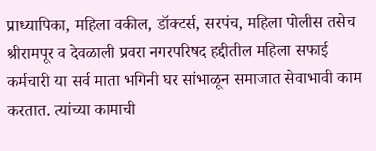प्राध्यापिका, महिला वकील, डॉक्टर्स, सरपंच, महिला पोलीस तसेच श्रीरामपूर व देवळाली प्रवरा नगरपरिषद हद्दीतील महिला सफाई कर्मचारी या सर्व माता भगिनी घर सांभाळून समाजात सेवाभावी काम करतात. त्यांच्या कामाची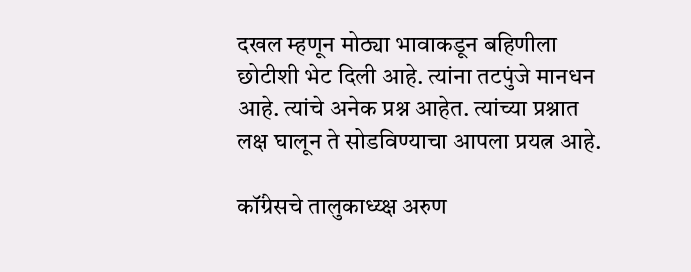दखल म्हणून मोठ्या भावाकडून बहिणीला छोटीशी भेट दिली आहे. त्यांना तटपुंजे मानधन आहे. त्यांचे अनेक प्रश्न आहेत. त्यांच्या प्रश्नात लक्ष घालून ते सोडविण्याचा आपला प्रयत्न आहे.

कॉंग्रेसचे तालुकाध्य्क्ष अरुण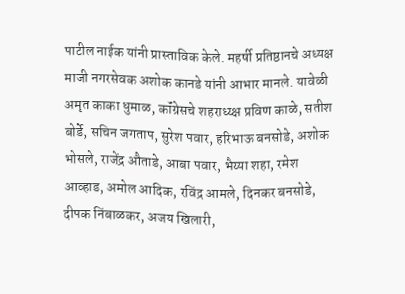पाटील नाईक यांनी प्रास्ताविक केले. महर्षी प्रतिष्ठानचे अध्यक्ष माजी नगरसेवक अशोक कानडे यांनी आभार मानले. यावेळी अमृत काका धुमाळ, कॉंग्रेसचे शहराध्य्क्ष प्रविण काळे, सतीश बोर्डे, सचिन जगताप, सुरेश पवार, हरिभाऊ बनसोडे, अशोक भोसले, राजेंद्र औताडे, आबा पवार, भैय्या शहा, रमेश आव्हाड, अमोल आदिक, रविंद्र आमले, दिनकर बनसोडे, दीपक निंबाळकर, अजय खिलारी,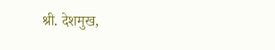श्री. देशमुख,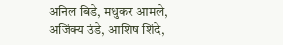अनिल बिडे, मधुकर आमले, अजिंक्य उंडे, आशिष शिंदे,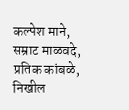कल्पेश माने, सम्राट माळवदे, प्रतिक कांबळे, निखील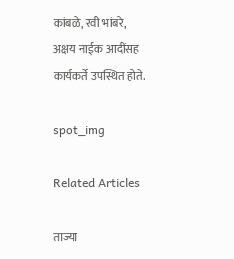कांबळे, रवी भांबरे, अक्षय नाईक आदींसह कार्यकर्ते उपस्थित होते.

spot_img

Related Articles

ताज्या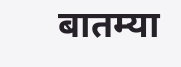बातम्या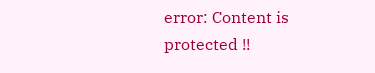error: Content is protected !!